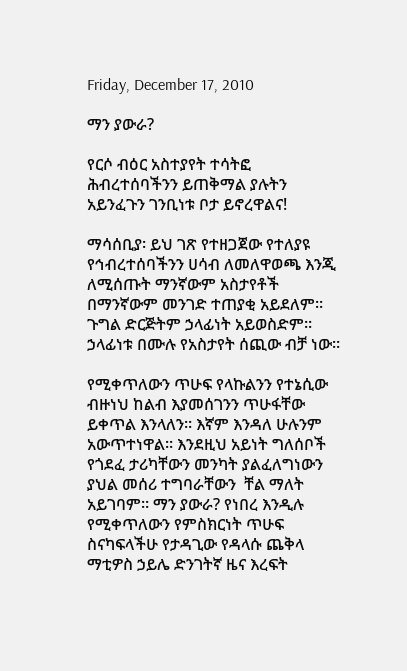Friday, December 17, 2010

ማን ያውራ?

የርሶ ብዕር አስተያየት ተሳትፎ ሕብረተሰባችንን ይጠቅማል ያሉትን አይንፈጉን ገንቢነቱ ቦታ ይኖረዋልና!

ማሳሰቢያ፡ ይህ ገጽ የተዘጋጀው የተለያዩ የኅብረተሰባችንን ሀሳብ ለመለዋወጫ እንጂ ለሚሰጡት ማንኛውም አስታየቶች በማንኛውም መንገድ ተጠያቂ አይደለም። ጉግል ድርጅትም ኃላፊነት አይወስድም። ኃላፊነቱ በሙሉ የአስታየት ሰጪው ብቻ ነው።

የሚቀጥለውን ጥሁፍ የላኩልንን የተኔሲው ብዙነህ ከልብ እያመሰገንን ጥሁፋቸው ይቀጥል እንላለን። እኛም እንዳለ ሁሉንም አውጥተነዋል። እንደዚህ አይነት ግለሰቦች የጎደፈ ታሪካቸውን መንካት ያልፈለግነውን ያህል መሰሪ ተግባራቸውን  ቸል ማለት አይገባም። ማን ያውራ? የነበረ እንዲሉ የሚቀጥለውን የምስክርነት ጥሁፍ ስናካፍላችሁ የታዳጊው የዳላሱ ጨቅላ ማቲዎስ ኃይሌ ድንገትኛ ዜና እረፍት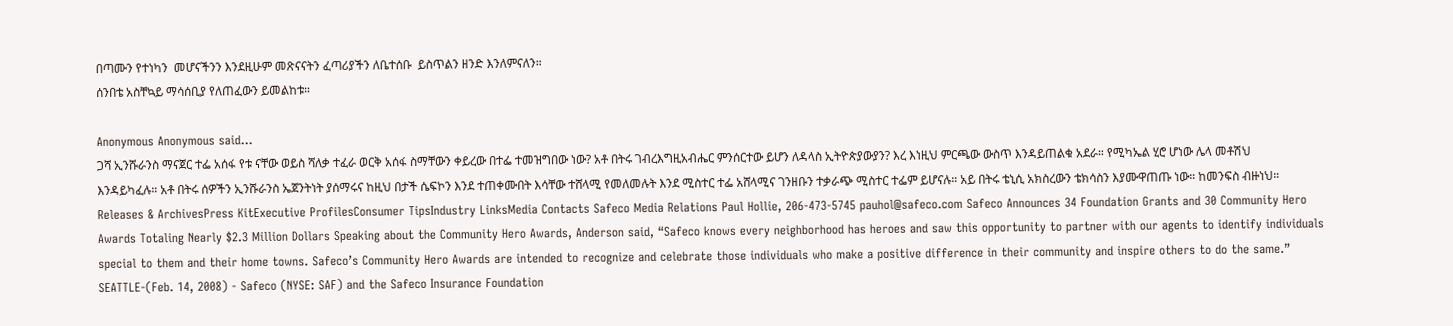በጣሙን የተነካን  መሆናችንን እንደዚሁም መጽናናትን ፈጣሪያችን ለቤተሰቡ  ይስጥልን ዘንድ እንለምናለን።
ሰንበቴ አስቸኳይ ማሳሰቢያ የለጠፈውን ይመልከቱ።

Anonymous Anonymous said...
ጋሻ ኢንሹራንስ ማናጀር ተፌ አሰፋ የቱ ናቸው ወይስ ሻለቃ ተፈራ ወርቅ አሰፋ ስማቸውን ቀይረው በተፌ ተመዝግበው ነው? አቶ በትሩ ገብረእግዚአብሔር ምንሰርተው ይሆን ለዳላስ ኢትዮጵያውያን? እረ እነዚህ ምርጫው ውስጥ እንዳይጠልቁ አደራ። የሚካኤል ሂሮ ሆነው ሌላ መቶሽህ እንዳይካፈሉ። አቶ በትሩ ሰዎችን ኢንሹራንስ ኤጀንትነት ያሰማሩና ከዚህ በታች ሴፍኮን እንደ ተጠቀሙበት እሳቸው ተሸላሚ የመለመሉት እንደ ሚስተር ተፌ አሸላሚና ገንዘቡን ተቃራጭ ሚስተር ተፌም ይሆናሉ። አይ በትሩ ቴኒሲ አክስረውን ቴክሳስን እያሙዋጠጡ ነው። ከመንፍስ ብዙነህ። Releases & ArchivesPress KitExecutive ProfilesConsumer TipsIndustry LinksMedia Contacts Safeco Media Relations Paul Hollie, 206-473-5745 pauhol@safeco.com Safeco Announces 34 Foundation Grants and 30 Community Hero Awards Totaling Nearly $2.3 Million Dollars Speaking about the Community Hero Awards, Anderson said, “Safeco knows every neighborhood has heroes and saw this opportunity to partner with our agents to identify individuals special to them and their home towns. Safeco’s Community Hero Awards are intended to recognize and celebrate those individuals who make a positive difference in their community and inspire others to do the same.” SEATTLE-(Feb. 14, 2008) - Safeco (NYSE: SAF) and the Safeco Insurance Foundation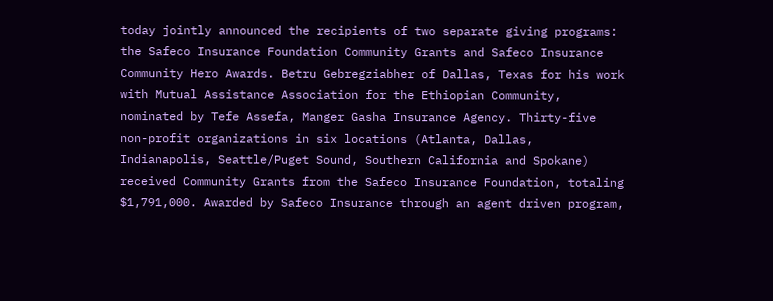today jointly announced the recipients of two separate giving programs: the Safeco Insurance Foundation Community Grants and Safeco Insurance Community Hero Awards. Betru Gebregziabher of Dallas, Texas for his work with Mutual Assistance Association for the Ethiopian Community, nominated by Tefe Assefa, Manger Gasha Insurance Agency. Thirty-five non-profit organizations in six locations (Atlanta, Dallas, Indianapolis, Seattle/Puget Sound, Southern California and Spokane) received Community Grants from the Safeco Insurance Foundation, totaling $1,791,000. Awarded by Safeco Insurance through an agent driven program,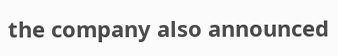the company also announced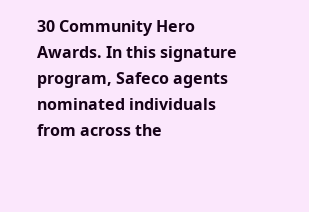30 Community Hero Awards. In this signature program, Safeco agents nominated individuals from across the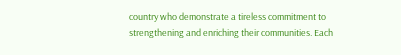country who demonstrate a tireless commitment to strengthening and enriching their communities. Each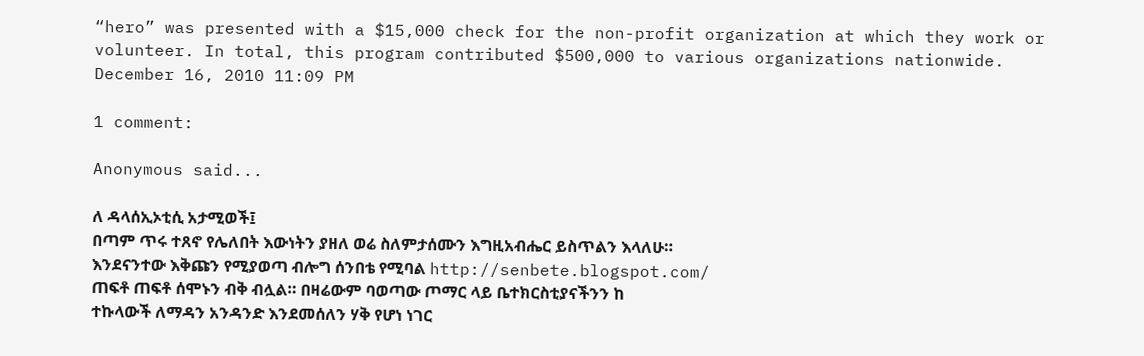“hero” was presented with a $15,000 check for the non-profit organization at which they work or volunteer. In total, this program contributed $500,000 to various organizations nationwide.
December 16, 2010 11:09 PM

1 comment:

Anonymous said...

ለ ዳላሰኢኦቲሲ አታሚወች፤
በጣም ጥሩ ተጸኖ የሌለበት እውነትን ያዘለ ወሬ ስለምታሰሙን እግዚአብሔር ይስጥልን እላለሁ።
እንደናንተው እቅጩን የሚያወጣ ብሎግ ሰንበቴ የሚባል http://senbete.blogspot.com/
ጠፍቶ ጠፍቶ ሰሞኑን ብቅ ብሏል። በዛሬውም ባወጣው ጦማር ላይ ቤተክርስቲያናችንን ከ
ተኩላውች ለማዳን አንዳንድ እንደመሰለን ሃቅ የሆነ ነገር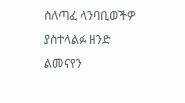ስለጣፈ ላንባቢወችዎ ያስተላልፉ ዘንድ
ልመናየን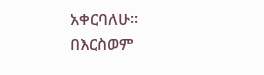አቀርባለሁ።
በእርስወም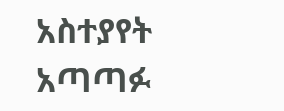አስተያየት አጣጣፉ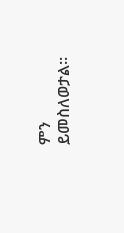ምን ይመስለወታል።